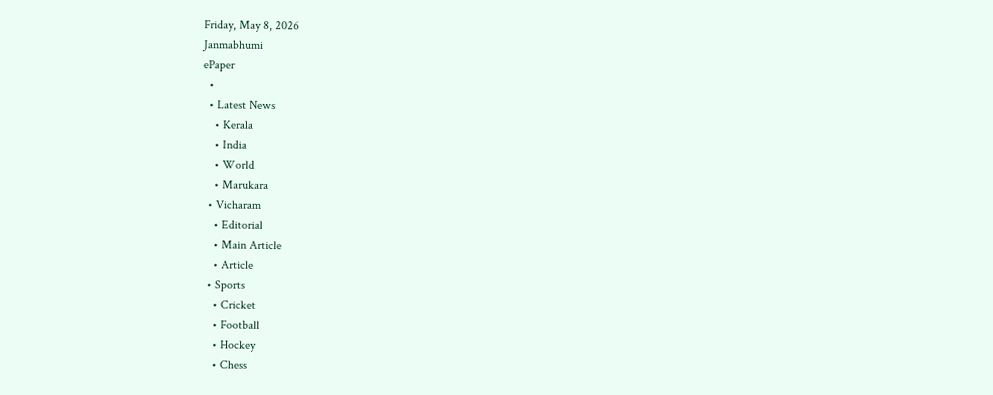Friday, May 8, 2026
Janmabhumi
ePaper
  •
  • Latest News
    • Kerala
    • India
    • World
    • Marukara
  • Vicharam
    • Editorial
    • Main Article
    • Article
  • Sports
    • Cricket
    • Football
    • Hockey
    • Chess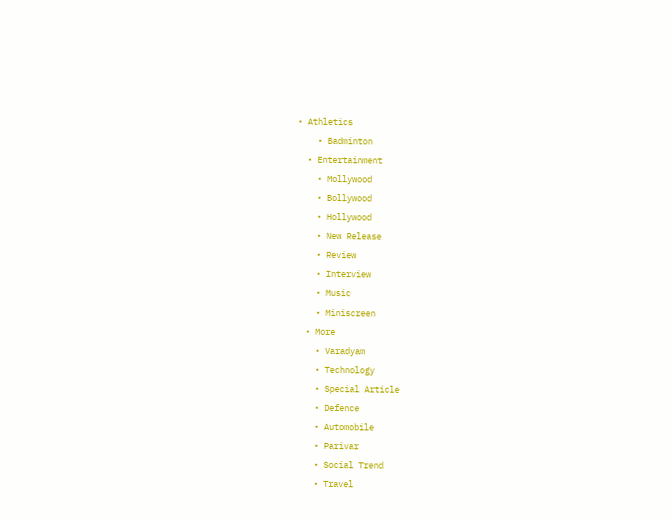• Athletics
    • Badminton
  • Entertainment
    • Mollywood
    • Bollywood
    • Hollywood
    • New Release
    • Review
    • Interview
    • Music
    • Miniscreen
  • More
    • Varadyam
    • Technology
    • Special Article
    • Defence
    • Automobile
    • Parivar
    • Social Trend
    • Travel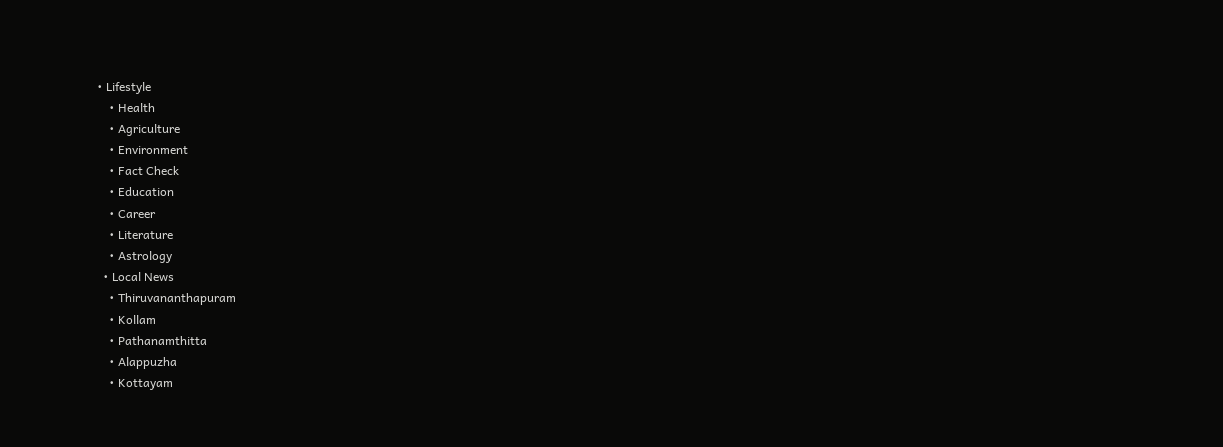• Lifestyle
    • Health
    • Agriculture
    • Environment
    • Fact Check
    • Education
    • Career
    • Literature
    • Astrology
  • Local News
    • Thiruvananthapuram
    • Kollam
    • Pathanamthitta
    • Alappuzha
    • Kottayam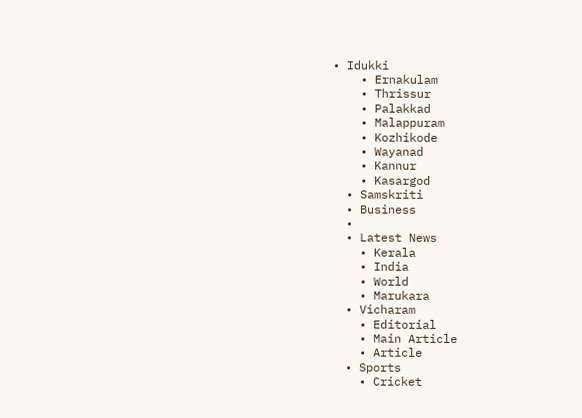• Idukki
    • Ernakulam
    • Thrissur
    • Palakkad
    • Malappuram
    • Kozhikode
    • Wayanad
    • Kannur
    • Kasargod
  • Samskriti
  • Business
  •
  • Latest News
    • Kerala
    • India
    • World
    • Marukara
  • Vicharam
    • Editorial
    • Main Article
    • Article
  • Sports
    • Cricket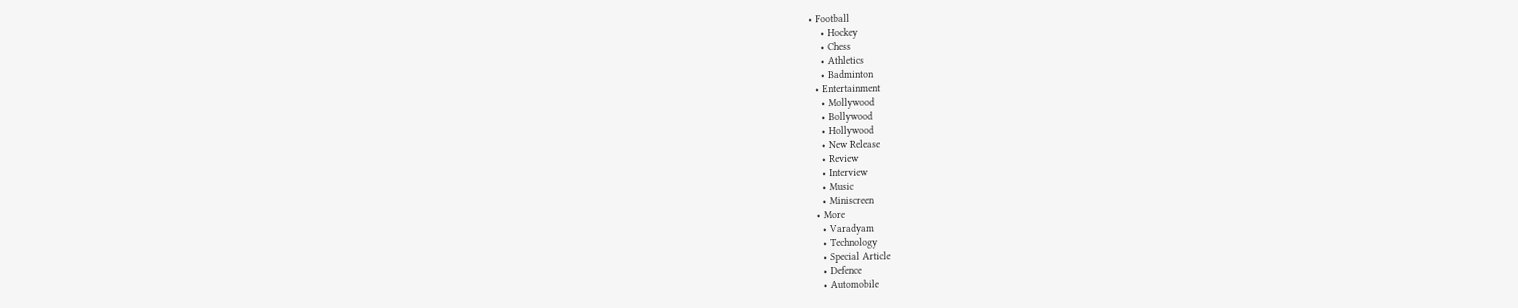• Football
    • Hockey
    • Chess
    • Athletics
    • Badminton
  • Entertainment
    • Mollywood
    • Bollywood
    • Hollywood
    • New Release
    • Review
    • Interview
    • Music
    • Miniscreen
  • More
    • Varadyam
    • Technology
    • Special Article
    • Defence
    • Automobile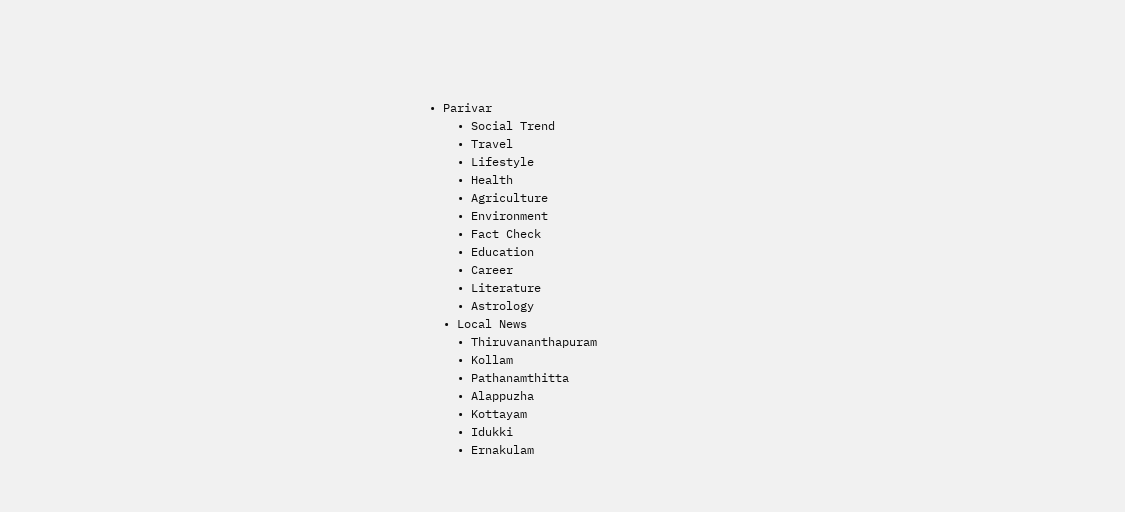• Parivar
    • Social Trend
    • Travel
    • Lifestyle
    • Health
    • Agriculture
    • Environment
    • Fact Check
    • Education
    • Career
    • Literature
    • Astrology
  • Local News
    • Thiruvananthapuram
    • Kollam
    • Pathanamthitta
    • Alappuzha
    • Kottayam
    • Idukki
    • Ernakulam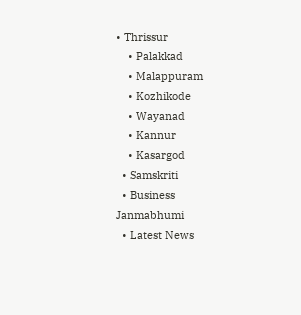• Thrissur
    • Palakkad
    • Malappuram
    • Kozhikode
    • Wayanad
    • Kannur
    • Kasargod
  • Samskriti
  • Business
Janmabhumi
  • Latest News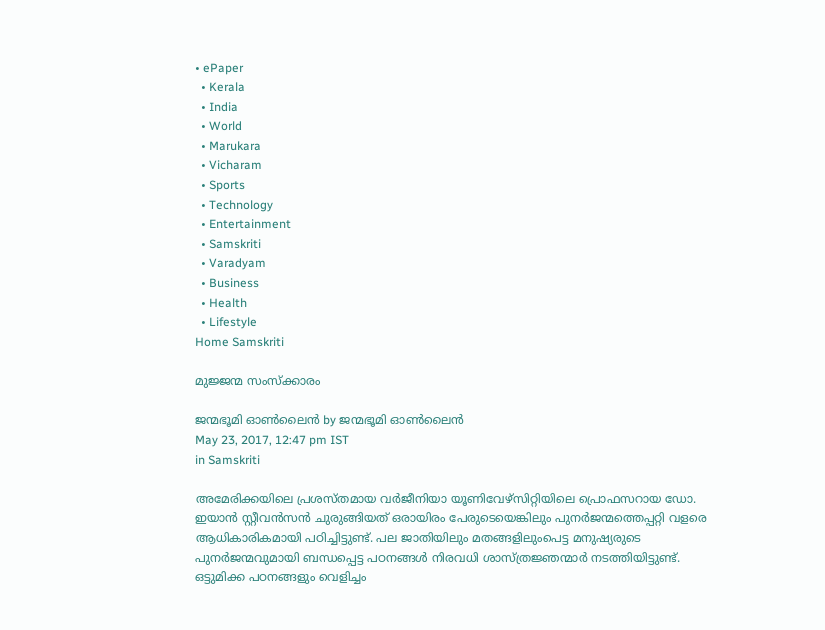• ePaper
  • Kerala
  • India
  • World
  • Marukara
  • Vicharam
  • Sports
  • Technology
  • Entertainment
  • Samskriti
  • Varadyam
  • Business
  • Health
  • Lifestyle
Home Samskriti

മുജ്ജന്മ സംസ്‌ക്കാരം

ജന്മഭൂമി ഓണ്‍ലൈന്‍ by ജന്മഭൂമി ഓണ്‍ലൈന്‍
May 23, 2017, 12:47 pm IST
in Samskriti

അമേരിക്കയിലെ പ്രശസ്തമായ വര്‍ജീനിയാ യൂണിവേഴ്‌സിറ്റിയിലെ പ്രൊഫസറായ ഡോ. ഇയാന്‍ സ്റ്റീവന്‍സന്‍ ചുരുങ്ങിയത് ഒരായിരം പേരുടെയെങ്കിലും പുനര്‍ജന്മത്തെപ്പറ്റി വളരെ ആധികാരികമായി പഠിച്ചിട്ടുണ്ട്. പല ജാതിയിലും മതങ്ങളിലുംപെട്ട മനുഷ്യരുടെ പുനര്‍ജന്മവുമായി ബന്ധപ്പെട്ട പഠനങ്ങള്‍ നിരവധി ശാസ്ത്രജ്ഞന്മാര്‍ നടത്തിയിട്ടുണ്ട്. ഒട്ടുമിക്ക പഠനങ്ങളും വെളിച്ചം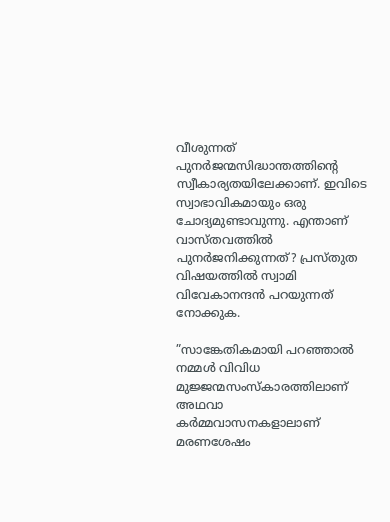വീശുന്നത് പുനര്‍ജന്മസിദ്ധാന്തത്തിന്റെ സ്വീകാര്യതയിലേക്കാണ്. ഇവിടെ സ്വാഭാവികമായും ഒരു ചോദ്യമുണ്ടാവുന്നു. എന്താണ് വാസ്തവത്തില്‍ പുനര്‍ജനിക്കുന്നത്? പ്രസ്തുത വിഷയത്തില്‍ സ്വാമി വിവേകാനന്ദന്‍ പറയുന്നത് നോക്കുക.

”സാങ്കേതികമായി പറഞ്ഞാല്‍ നമ്മള്‍ വിവിധ മുജ്ജന്മസംസ്‌കാരത്തിലാണ് അഥവാ കര്‍മ്മവാസനകളാലാണ് മരണശേഷം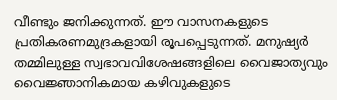വീണ്ടും ജനിക്കുന്നത്. ഈ വാസനകളുടെ പ്രതികരണമുദ്രകളായി രൂപപ്പെടുന്നത്. മനുഷ്യര്‍ തമ്മിലുള്ള സ്വഭാവവിശേഷങ്ങളിലെ വൈജാത്യവും വൈജ്ഞാനികമായ കഴിവുകളുടെ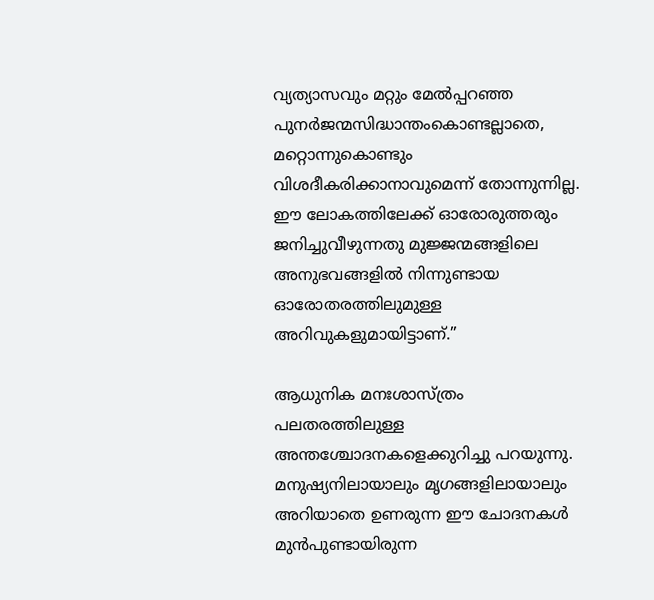വ്യത്യാസവും മറ്റും മേല്‍പ്പറഞ്ഞ പുനര്‍ജന്മസിദ്ധാന്തംകൊണ്ടല്ലാതെ, മറ്റൊന്നുകൊണ്ടും വിശദീകരിക്കാനാവുമെന്ന് തോന്നുന്നില്ല. ഈ ലോകത്തിലേക്ക് ഓരോരുത്തരും ജനിച്ചുവീഴുന്നതു മുജ്ജന്മങ്ങളിലെ അനുഭവങ്ങളില്‍ നിന്നുണ്ടായ ഓരോതരത്തിലുമുള്ള അറിവുകളുമായിട്ടാണ്.”

ആധുനിക മനഃശാസ്ത്രം പലതരത്തിലുള്ള അന്തശ്ചോദനകളെക്കുറിച്ചു പറയുന്നു. മനുഷ്യനിലായാലും മൃഗങ്ങളിലായാലും അറിയാതെ ഉണരുന്ന ഈ ചോദനകള്‍ മുന്‍പുണ്ടായിരുന്ന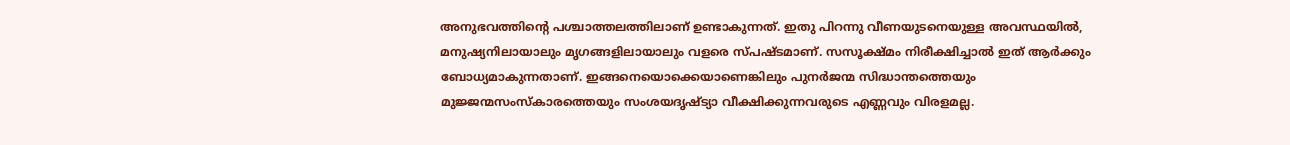അനുഭവത്തിന്റെ പശ്ചാത്തലത്തിലാണ് ഉണ്ടാകുന്നത്. ഇതു പിറന്നു വീണയുടനെയുള്ള അവസ്ഥയില്‍, മനുഷ്യനിലായാലും മൃഗങ്ങളിലായാലും വളരെ സ്പഷ്ടമാണ്. സസൂക്ഷ്മം നിരീക്ഷിച്ചാല്‍ ഇത് ആര്‍ക്കും ബോധ്യമാകുന്നതാണ്. ഇങ്ങനെയൊക്കെയാണെങ്കിലും പുനര്‍ജന്മ സിദ്ധാന്തത്തെയും മുജ്ജന്മസംസ്‌കാരത്തെയും സംശയദൃഷ്ട്യാ വീക്ഷിക്കുന്നവരുടെ എണ്ണവും വിരളമല്ല.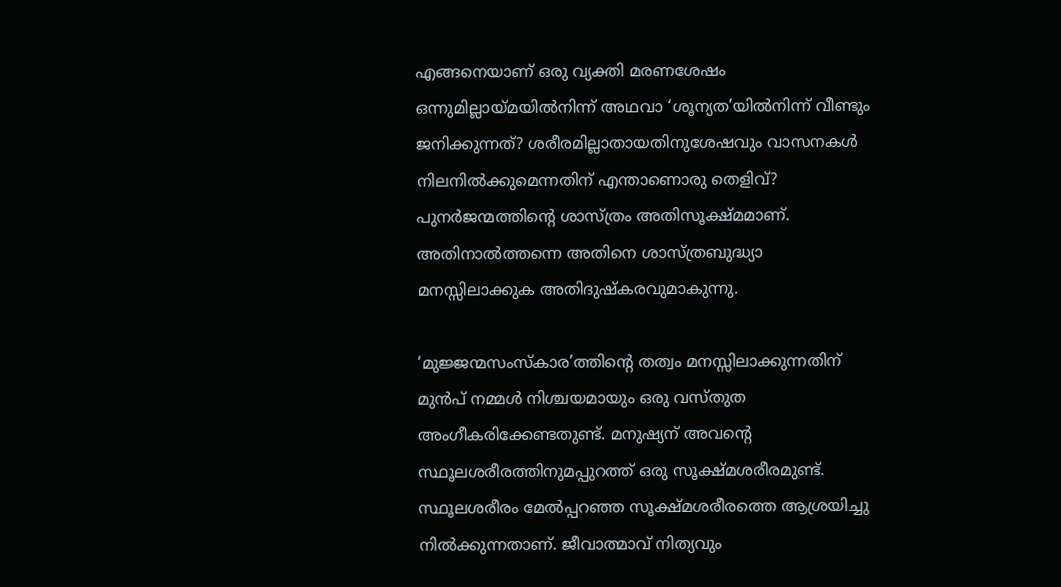എങ്ങനെയാണ് ഒരു വ്യക്തി മരണശേഷം ഒന്നുമില്ലായ്‌മയില്‍നിന്ന് അഥവാ ‘ശൂന്യത’യില്‍നിന്ന് വീണ്ടും ജനിക്കുന്നത്? ശരീരമില്ലാതായതിനുശേഷവും വാസനകള്‍ നിലനില്‍ക്കുമെന്നതിന് എന്താണൊരു തെളിവ്? പുനര്‍ജന്മത്തിന്റെ ശാസ്ത്രം അതിസൂക്ഷ്മമാണ്. അതിനാല്‍ത്തന്നെ അതിനെ ശാസ്ത്രബുദ്ധ്യാ മനസ്സിലാക്കുക അതിദുഷ്‌കരവുമാകുന്നു.

‘മുജ്ജന്മസംസ്‌കാര’ത്തിന്റെ തത്വം മനസ്സിലാക്കുന്നതിന് മുന്‍പ് നമ്മള്‍ നിശ്ചയമായും ഒരു വസ്തുത അംഗീകരിക്കേണ്ടതുണ്ട്. മനുഷ്യന് അവന്റെ സ്ഥൂലശരീരത്തിനുമപ്പുറത്ത് ഒരു സൂക്ഷ്മശരീരമുണ്ട്. സ്ഥൂലശരീരം മേല്‍പ്പറഞ്ഞ സൂക്ഷ്മശരീരത്തെ ആശ്രയിച്ചു നില്‍ക്കുന്നതാണ്. ജീവാത്മാവ് നിത്യവും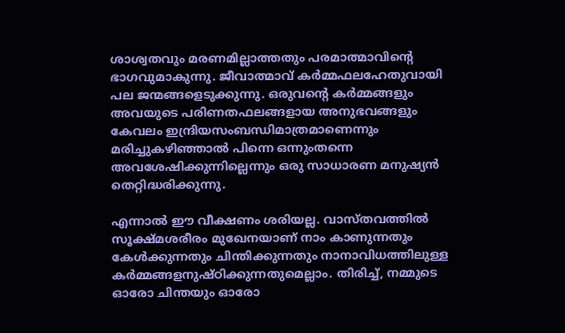ശാശ്വതവും മരണമില്ലാത്തതും പരമാത്മാവിന്റെ ഭാഗവുമാകുന്നു. ജീവാത്മാവ് കര്‍മ്മഫലഹേതുവായി പല ജന്മങ്ങളെടുക്കുന്നു. ഒരുവന്റെ കര്‍മ്മങ്ങളും അവയുടെ പരിണതഫലങ്ങളായ അനുഭവങ്ങളും കേവലം ഇന്ദ്രിയസംബന്ധിമാത്രമാണെന്നും മരിച്ചുകഴിഞ്ഞാല്‍ പിന്നെ ഒന്നുംതന്നെ അവശേഷിക്കുന്നില്ലെന്നും ഒരു സാധാരണ മനുഷ്യന്‍ തെറ്റിദ്ധരിക്കുന്നു.

എന്നാല്‍ ഈ വീക്ഷണം ശരിയല്ല. വാസ്തവത്തില്‍ സൂക്ഷ്മശരീരം മുഖേനയാണ് നാം കാണുന്നതും കേള്‍ക്കുന്നതും ചിന്തിക്കുന്നതും നാനാവിധത്തിലുള്ള കര്‍മ്മങ്ങളനുഷ്ഠിക്കുന്നതുമെല്ലാം. തിരിച്ച്, നമ്മുടെ ഓരോ ചിന്തയും ഓരോ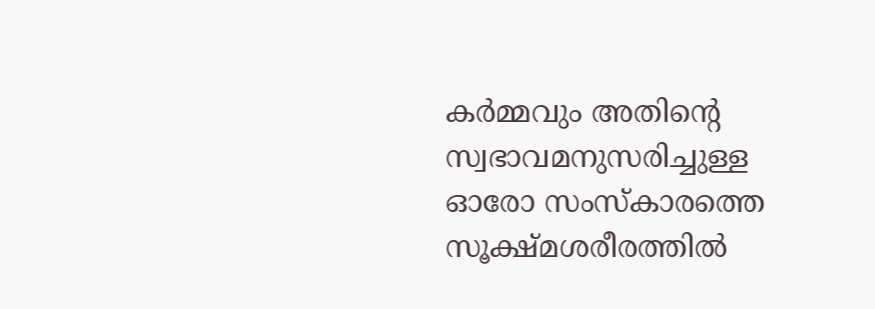കര്‍മ്മവും അതിന്റെ സ്വഭാവമനുസരിച്ചുള്ള ഓരോ സംസ്‌കാരത്തെ സൂക്ഷ്മശരീരത്തില്‍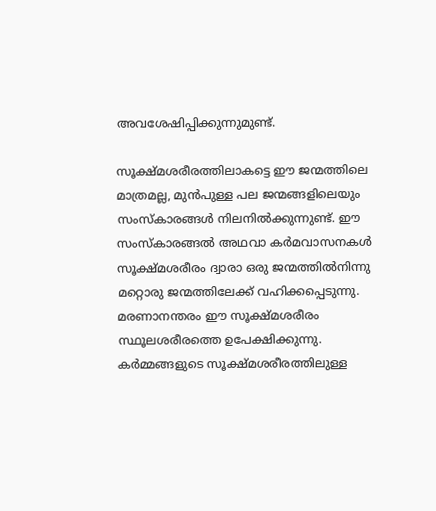അവശേഷിപ്പിക്കുന്നുമുണ്ട്.

സൂക്ഷ്മശരീരത്തിലാകട്ടെ ഈ ജന്മത്തിലെ മാത്രമല്ല, മുന്‍പുള്ള പല ജന്മങ്ങളിലെയും സംസ്‌കാരങ്ങള്‍ നിലനില്‍ക്കുന്നുണ്ട്. ഈ സംസ്‌കാരങ്ങല്‍ അഥവാ കര്‍മവാസനകള്‍ സൂക്ഷ്മശരീരം ദ്വാരാ ഒരു ജന്മത്തില്‍നിന്നു മറ്റൊരു ജന്മത്തിലേക്ക് വഹിക്കപ്പെടുന്നു. മരണാനന്തരം ഈ സൂക്ഷ്മശരീരം സ്ഥൂലശരീരത്തെ ഉപേക്ഷിക്കുന്നു. കര്‍മ്മങ്ങളുടെ സൂക്ഷ്മശരീരത്തിലുള്ള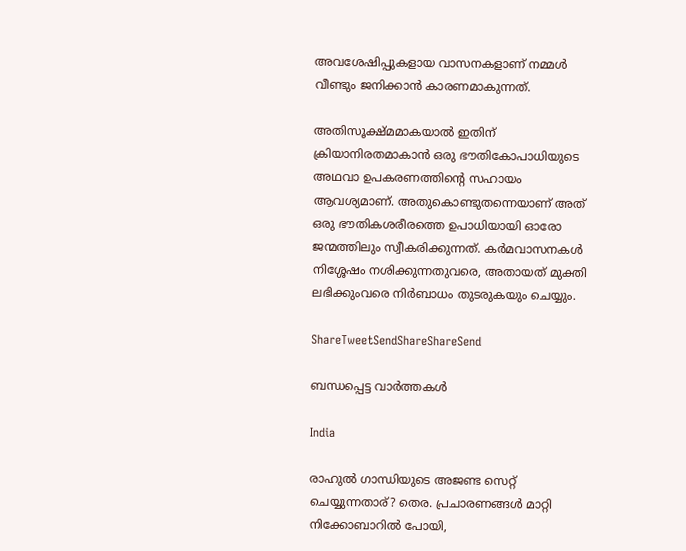അവശേഷിപ്പുകളായ വാസനകളാണ് നമ്മള്‍ വീണ്ടും ജനിക്കാന്‍ കാരണമാകുന്നത്.

അതിസൂക്ഷ്മമാകയാല്‍ ഇതിന് ക്രിയാനിരതമാകാന്‍ ഒരു ഭൗതികോപാധിയുടെ അഥവാ ഉപകരണത്തിന്റെ സഹായം ആവശ്യമാണ്. അതുകൊണ്ടുതന്നെയാണ് അത് ഒരു ഭൗതികശരീരത്തെ ഉപാധിയായി ഓരോ ജന്മത്തിലും സ്വീകരിക്കുന്നത്. കര്‍മവാസനകള്‍ നിശ്ശേഷം നശിക്കുന്നതുവരെ, അതായത് മുക്തി ലഭിക്കുംവരെ നിര്‍ബാധം തുടരുകയും ചെയ്യും.

ShareTweetSendShareShareSend

ബന്ധപ്പെട്ട വാര്‍ത്തകള്‍

India

രാഹുല്‍ ഗാന്ധിയുടെ അജണ്ട സെറ്റ് ചെയ്യുന്നതാര്? തെര. പ്രചാരണങ്ങള്‍ മാറ്റി നിക്കോബാറില്‍ പോയി,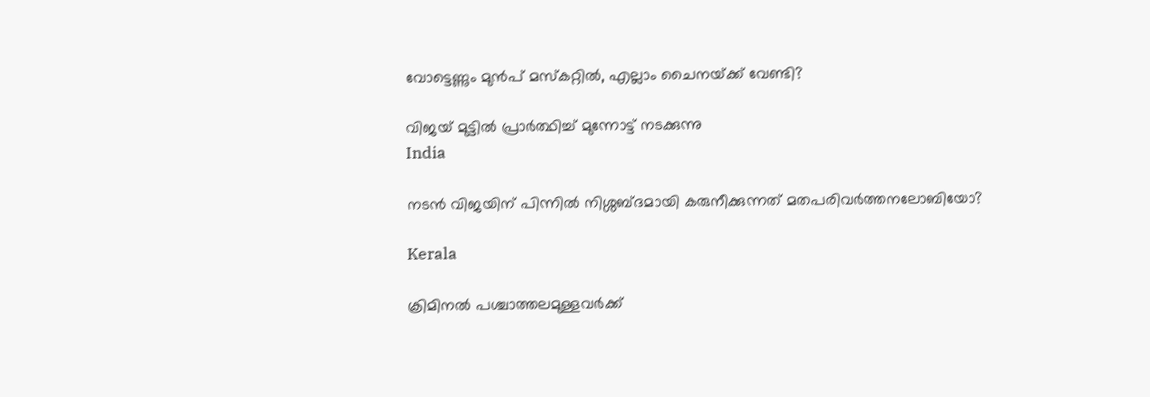വോട്ടെണ്ണും മുന്‍പ് മസ്കറ്റില്‍, എല്ലാം ചൈനയ്‌ക്ക് വേണ്ടി?

വിജയ് മുട്ടില്‍ പ്രാര്‍ത്ഥിച്ച് മുന്നോട്ട് നടക്കുന്നു
India

നടന്‍ വിജയിന് പിന്നില്‍ നിശ്ശബ്ദമായി കരുനീക്കുന്നത് മതപരിവര്‍ത്തനലോബിയോ?

Kerala

ക്രിമിനല്‍ പശ്ചാത്തലമുള്ളവര്‍ക്ക്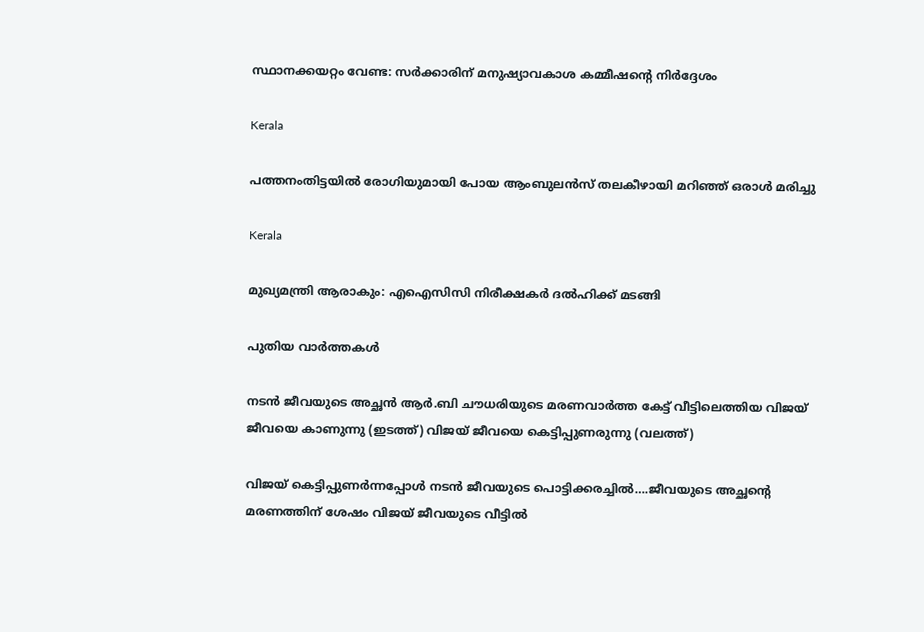സ്ഥാനക്കയറ്റം വേണ്ട: സര്‍ക്കാരിന് മനുഷ്യാവകാശ കമ്മീഷന്റെ നിര്‍ദ്ദേശം

Kerala

പത്തനംതിട്ടയില്‍ രോഗിയുമായി പോയ ആംബുലന്‍സ് തലകീഴായി മറിഞ്ഞ് ഒരാള്‍ മരിച്ചു

Kerala

മുഖ്യമന്ത്രി ആരാകും: എഐസിസി നിരീക്ഷകര്‍ ദല്‍ഹിക്ക് മടങ്ങി

പുതിയ വാര്‍ത്തകള്‍

നടന്‍ ജീവയുടെ അച്ഛന്‍ ആര്‍.ബി ചൗധരിയുടെ മരണവാര്‍ത്ത കേട്ട് വീട്ടിലെത്തിയ വിജയ് ജീവയെ കാണുന്നു (ഇടത്ത്) വിജയ് ജീവയെ കെട്ടിപ്പുണരുന്നു (വലത്ത്)

വിജയ് കെട്ടിപ്പുണര്‍ന്നപ്പോള്‍ നടന്‍ ജീവയുടെ പൊട്ടിക്കരച്ചില്‍….ജീവയുടെ അച്ഛന്റെ മരണത്തിന് ശേഷം വിജയ് ജീവയുടെ വീട്ടില്‍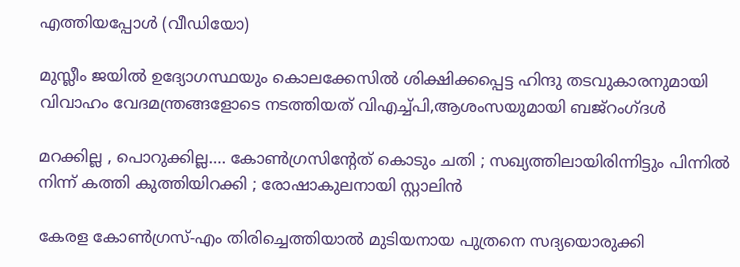എത്തിയപ്പോള്‍ (വീഡിയോ)

മുസ്ലീം ജയില്‍ ഉദ്യോഗസ്ഥയും കൊലക്കേസില്‍ ശിക്ഷിക്കപ്പെട്ട ഹിന്ദു തടവുകാരനുമായി വിവാഹം വേദമന്ത്രങ്ങളോടെ നടത്തിയത് വിഎച്ച്പി,ആശംസയുമായി ബജ്‌റംഗ്ദള്‍

മറക്കില്ല , പൊറുക്കില്ല…. കോൺഗ്രസിൻ്റേത് കൊടും ചതി ; സഖ്യത്തിലായിരിന്നിട്ടും പിന്നിൽ നിന്ന് കത്തി കുത്തിയിറക്കി ; രോഷാകുലനായി സ്റ്റാലിൻ

കേരള കോണ്‍ഗ്രസ്-എം തിരിച്ചെത്തിയാല്‍ മുടിയനായ പുത്രനെ സദ്യയൊരുക്കി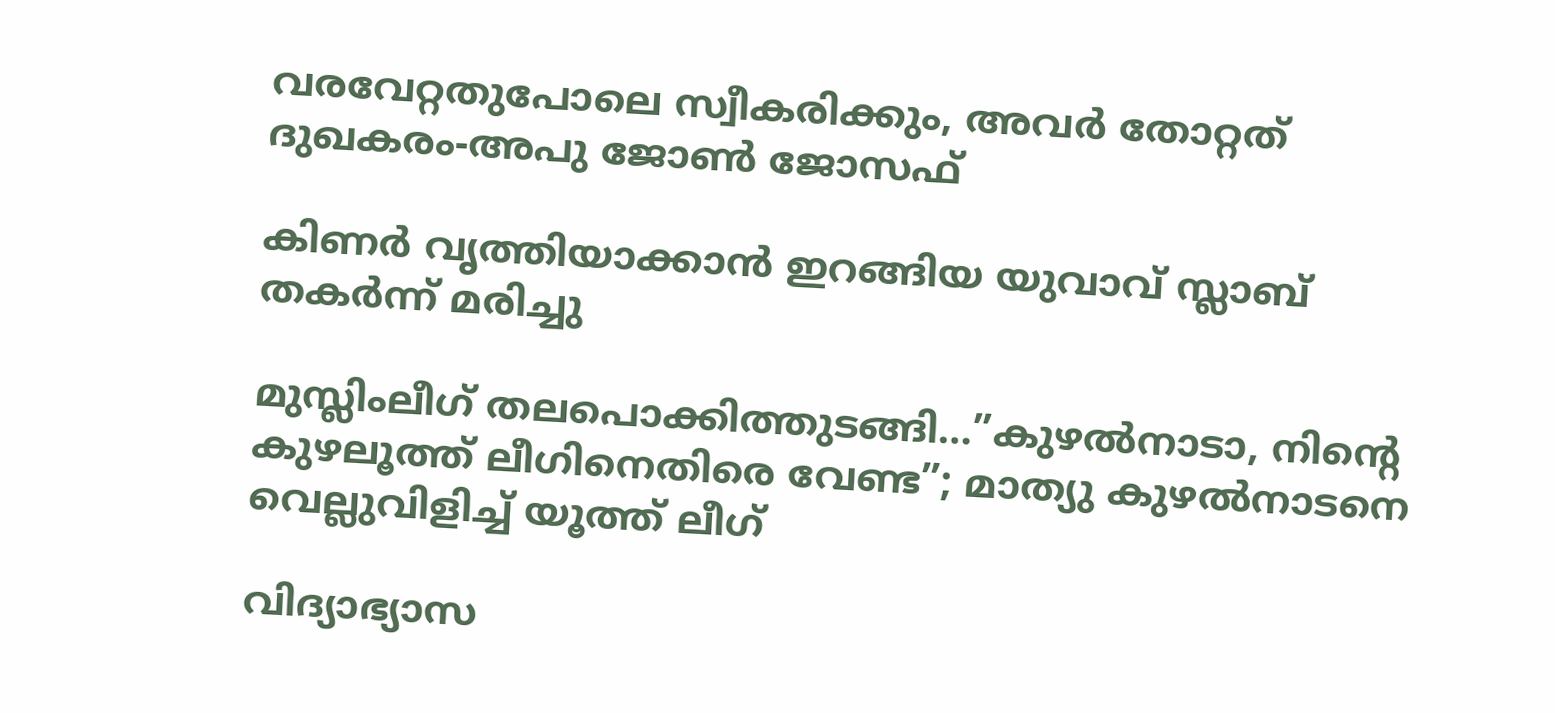വരവേറ്റതുപോലെ സ്വീകരിക്കും, അവര്‍ തോറ്റത് ദുഖകരം-അപു ജോണ്‍ ജോസഫ്

കിണര്‍ വൃത്തിയാക്കാന്‍ ഇറങ്ങിയ യുവാവ് സ്ലാബ് തകര്‍ന്ന് മരിച്ചു

മുസ്ലിംലീഗ് തലപൊക്കിത്തുടങ്ങി…”കുഴൽനാടാ, നിന്റെ കുഴലൂത്ത് ലീഗിനെതിരെ വേണ്ട”; മാത്യു കുഴൽനാടനെ വെല്ലുവിളിച്ച് യൂത്ത് ലീഗ്

വിദ്യാഭ്യാസ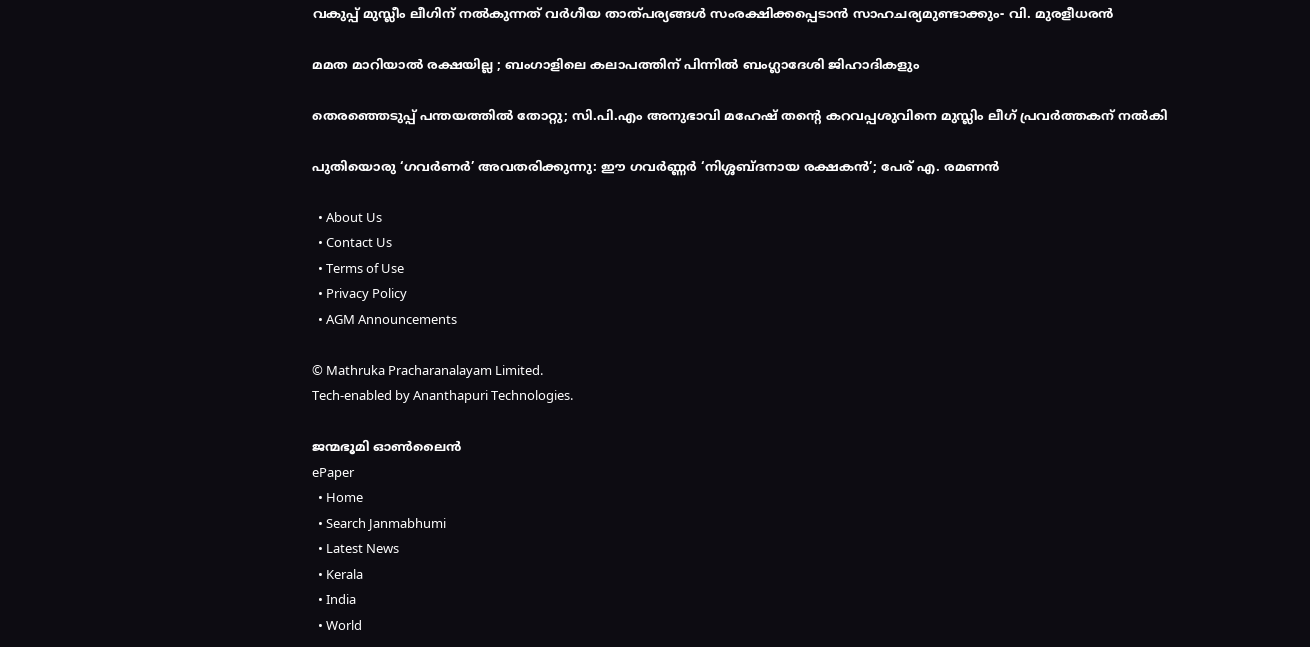വകുപ്പ് മുസ്ലീം ലീഗിന് നല്‍കുന്നത് വര്‍ഗീയ താത്പര്യങ്ങള്‍ സംരക്ഷിക്കപ്പെടാന്‍ സാഹചര്യമുണ്ടാക്കും- വി. മുരളീധരന്‍

മമത മാറിയാൽ രക്ഷയില്ല ; ബംഗാളിലെ കലാപത്തിന് പിന്നിൽ ബംഗ്ലാദേശി ജിഹാദികളും

തെരഞ്ഞെടുപ്പ് പന്തയത്തില്‍ തോറ്റു; സി.പി.എം അനുഭാവി മഹേഷ് തന്റെ കറവപ്പശുവിനെ മുസ്ലിം ലീഗ് പ്രവര്‍ത്തകന് നല്‍കി

പുതിയൊരു ‘ഗവർണർ’ അവതരിക്കുന്നു: ഈ ഗവർണ്ണർ ‘നിശ്ശബ്ദനായ രക്ഷകൻ’; പേര് എ. രമണൻ

  • About Us
  • Contact Us
  • Terms of Use
  • Privacy Policy
  • AGM Announcements

© Mathruka Pracharanalayam Limited.
Tech-enabled by Ananthapuri Technologies.

ജന്മഭൂമി ഓണ്‍ലൈന്‍
ePaper
  • Home
  • Search Janmabhumi
  • Latest News
  • Kerala
  • India
  • World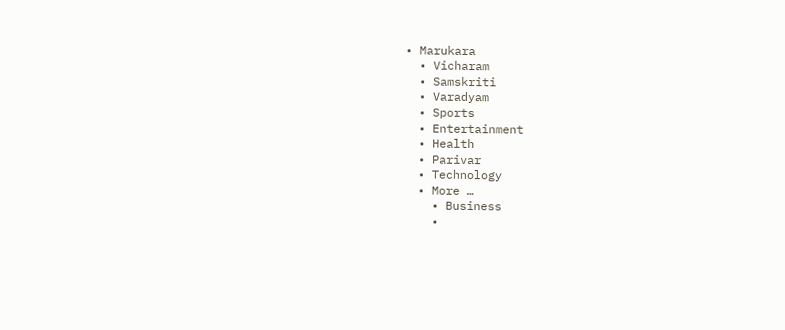• Marukara
  • Vicharam
  • Samskriti
  • Varadyam
  • Sports
  • Entertainment
  • Health
  • Parivar
  • Technology
  • More …
    • Business
    •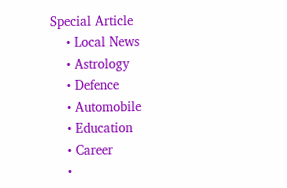Special Article
    • Local News
    • Astrology
    • Defence
    • Automobile
    • Education
    • Career
    •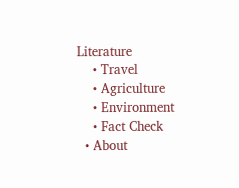Literature
    • Travel
    • Agriculture
    • Environment
    • Fact Check
  • About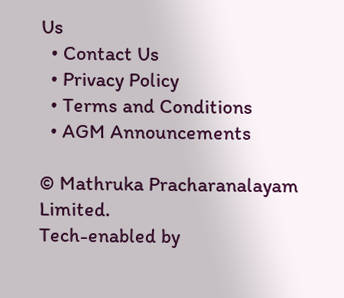Us
  • Contact Us
  • Privacy Policy
  • Terms and Conditions
  • AGM Announcements

© Mathruka Pracharanalayam Limited.
Tech-enabled by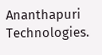Ananthapuri Technologies.